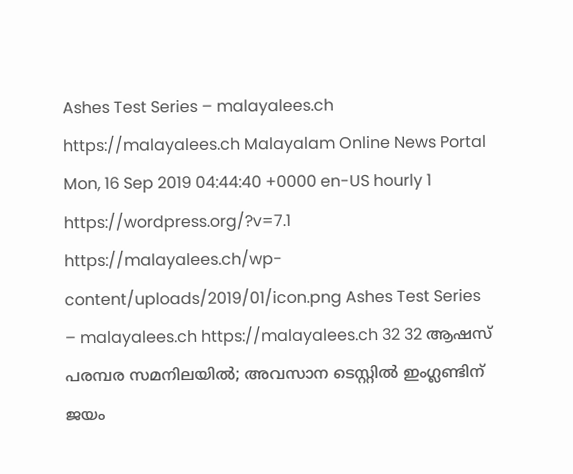Ashes Test Series – malayalees.ch https://malayalees.ch Malayalam Online News Portal Mon, 16 Sep 2019 04:44:40 +0000 en-US hourly 1 https://wordpress.org/?v=7.1 https://malayalees.ch/wp-content/uploads/2019/01/icon.png Ashes Test Series – malayalees.ch https://malayalees.ch 32 32 ആഷസ് പരമ്പര സമനിലയില്‍; അവസാന ടെസ്റ്റില്‍ ഇംഗ്ലണ്ടിന് ജയം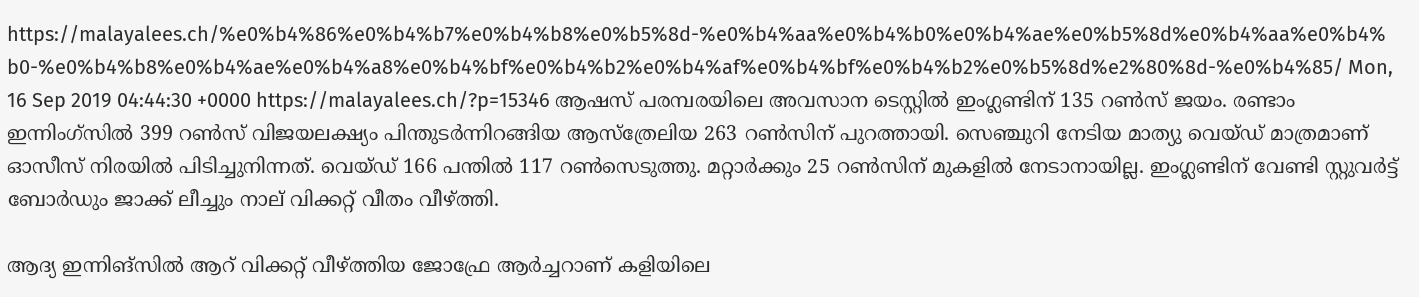https://malayalees.ch/%e0%b4%86%e0%b4%b7%e0%b4%b8%e0%b5%8d-%e0%b4%aa%e0%b4%b0%e0%b4%ae%e0%b5%8d%e0%b4%aa%e0%b4%b0-%e0%b4%b8%e0%b4%ae%e0%b4%a8%e0%b4%bf%e0%b4%b2%e0%b4%af%e0%b4%bf%e0%b4%b2%e0%b5%8d%e2%80%8d-%e0%b4%85/ Mon, 16 Sep 2019 04:44:30 +0000 https://malayalees.ch/?p=15346 ആഷസ് പരമ്പരയിലെ അവസാന ടെസ്റ്റില്‍ ഇംഗ്ലണ്ടിന് 135 റണ്‍സ് ജയം. രണ്ടാം ഇന്നിംഗ്സില്‍ 399 റണ്‍സ് വിജയലക്ഷ്യം പിന്തുടര്‍ന്നിറങ്ങിയ ആസ്ത്രേലിയ 263 റണ്‍സിന് പുറത്തായി. സെഞ്ചുറി നേടിയ മാത്യു വെയ്ഡ് മാത്രമാണ് ഓസീസ് നിരയില്‍ പിടിച്ചുനിന്നത്. വെയ്ഡ് 166 പന്തില്‍ 117 റണ്‍സെടുത്തു. മറ്റാര്‍ക്കും 25 റണ്‍സിന് മുകളില്‍ നേടാനായില്ല. ഇംഗ്ലണ്ടിന് വേണ്ടി സ്റ്റുവര്‍ട്ട് ബോര്‍ഡും ജാക്ക് ലീച്ചും നാല് വിക്കറ്റ് വീതം വീഴ്ത്തി.

ആദ്യ ഇന്നിങ്സില്‍ ആറ് വിക്കറ്റ് വീഴ്ത്തിയ ജോഫ്രേ ആര്‍ച്ചറാണ് കളിയിലെ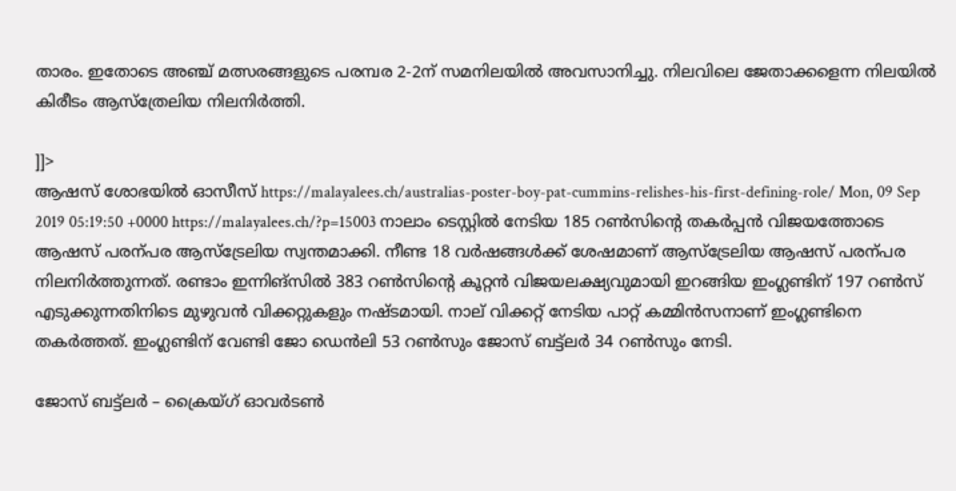താരം. ഇതോടെ അഞ്ച് മത്സരങ്ങളുടെ പരമ്പര 2-2ന് സമനിലയില്‍ അവസാനിച്ചു. നിലവിലെ ജേതാക്കളെന്ന നിലയില്‍ കിരീടം ആസ്ത്രേലിയ നിലനിര്‍ത്തി.

]]>
ആഷസ് ശോഭയില്‍ ഓസീസ് https://malayalees.ch/australias-poster-boy-pat-cummins-relishes-his-first-defining-role/ Mon, 09 Sep 2019 05:19:50 +0000 https://malayalees.ch/?p=15003 നാലാം ടെസ്റ്റില്‍ നേടിയ 185 റണ്‍സിന്റെ തകര്‍പ്പന്‍ വിജയത്തോടെ ആഷസ് പരന്പര ആസ്ട്രേലിയ സ്വന്തമാക്കി. നീണ്ട 18 വര്‍ഷങ്ങള്‍ക്ക് ശേഷമാണ് ആസ്ട്രേലിയ ആഷസ് പരന്പര നിലനിര്‍ത്തുന്നത്. രണ്ടാം ഇന്നിങ്സില്‍ 383 റണ്‍സിന്റെ കൂറ്റന്‍ വിജയലക്ഷ്യവുമായി ഇറങ്ങിയ ഇംഗ്ലണ്ടിന് 197 റണ്‍സ് എടുക്കുന്നതിനിടെ മുഴുവന്‍ വിക്കറ്റുകളും നഷ്ടമായി. നാല് വിക്കറ്റ് നേടിയ പാറ്റ് കമ്മിന്‍സനാണ് ഇംഗ്ലണ്ടിനെ തകര്‍ത്തത്. ഇംഗ്ലണ്ടിന് വേണ്ടി ജോ ഡെന്‍ലി 53 റണ്‍സും ജോസ് ബട്ട്‍ലര്‍ 34 റണ്‍സും നേടി.

ജോസ് ബട്ട്‍ലര്‍ – ക്രൈയ്ഗ് ഓവര്‍ടണ്‍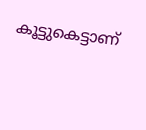കൂട്ടുകെട്ടാണ്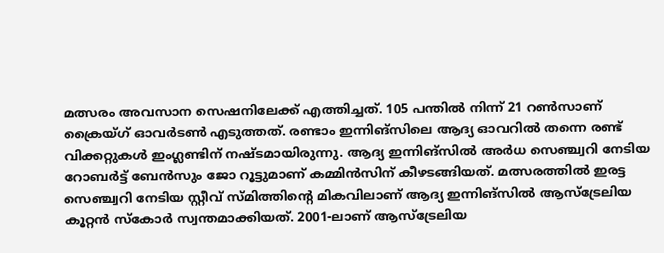മത്സരം അവസാന സെഷനിലേക്ക് എത്തിച്ചത്. 105 പന്തില്‍ നിന്ന് 21 റണ്‍സാണ് ക്രൈയ്ഗ് ഓവര്‍ടണ്‍ എടുത്തത്. രണ്ടാം ഇന്നിങ്സിലെ ആദ്യ ഓവറില്‍ തന്നെ രണ്ട് വിക്കറ്റുകള്‍ ഇംഗ്ലണ്ടിന് നഷ്ടമായിരുന്നു. ആദ്യ ഇന്നിങ്സില്‍ അര്‍ധ സെഞ്ച്വറി നേടിയ റോബര്‍ട്ട് ബേന്‍സും ജോ റൂട്ടുമാണ് കമ്മിന്‍സിന് കീഴടങ്ങിയത്. മത്സരത്തില്‍ ഇരട്ട സെഞ്ച്വറി നേടിയ സ്റ്റീവ് സ്മിത്തിന്റെ മികവിലാണ് ആദ്യ ഇന്നിങ്സില്‍ ആസ്ട്രേലിയ കൂറ്റന്‍ സ്കോര്‍ സ്വന്തമാക്കിയത്. 2001-ലാണ് ആസ്ട്രേലിയ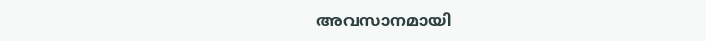അവസാനമായി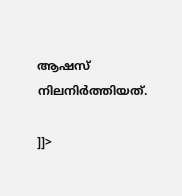ആഷസ് നിലനിര്‍ത്തിയത്.

]]>